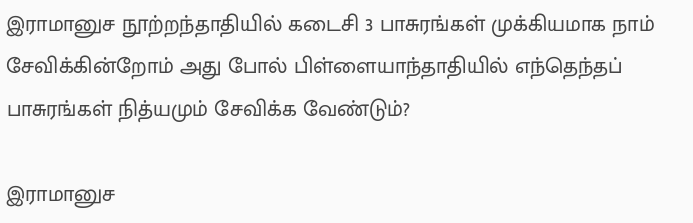இராமானுச நூற்றந்தாதியில் கடைசி 3 பாசுரங்கள் முக்கியமாக நாம் சேவிக்கின்றோம் அது போல் பிள்ளையாந்தாதியில் எந்தெந்தப் பாசுரங்கள் நித்யமும் சேவிக்க வேண்டும்?

இராமானுச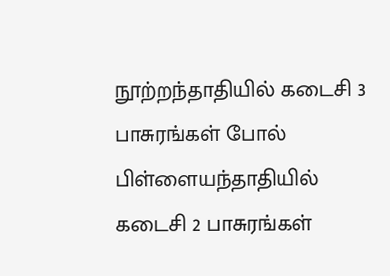நூற்றந்தாதியில் கடைசி 3 பாசுரங்கள் போல் பிள்ளையந்தாதியில் கடைசி 2 பாசுரங்கள்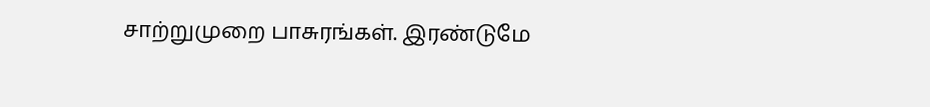சாற்றுமுறை பாசுரங்கள். இரண்டுமே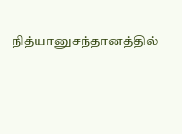நித்யானுசந்தானத்தில்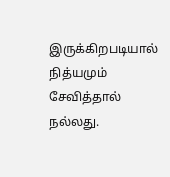இருக்கிறபடியால் நித்யமும் சேவித்தால் நல்லது.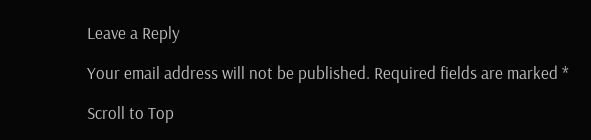Leave a Reply

Your email address will not be published. Required fields are marked *

Scroll to Top